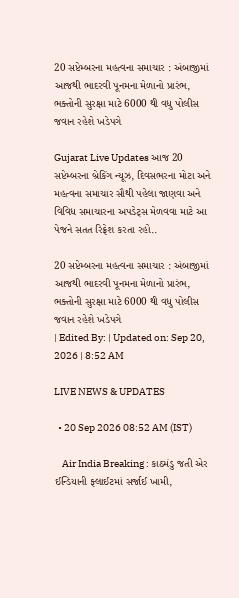20 સપ્ટેમ્બરના મહત્વના સમાચાર : અંબાજીમાં આજથી ભાદરવી પૂનમના મેળાનો પ્રારંભ, ભક્તોની સુરક્ષા માટે 6000 થી વધુ પોલીસ જવાન રહેશે ખડેપગે

Gujarat Live Updates આજ 20 સપ્ટેમ્બરના બ્રેકિંગ ન્યૂઝ, દિવસભરના મોટા અને મહત્વના સમાચાર સૌથી પહેલા જાણવા અને વિવિધ સમાચારના અપડેટ્સ મેળવવા માટે આ પેજને સતત રિફ્રેશ કરતા રહો..

20 સપ્ટેમ્બરના મહત્વના સમાચાર : અંબાજીમાં આજથી ભાદરવી પૂનમના મેળાનો પ્રારંભ, ભક્તોની સુરક્ષા માટે 6000 થી વધુ પોલીસ જવાન રહેશે ખડેપગે
| Edited By: | Updated on: Sep 20, 2026 | 8:52 AM

LIVE NEWS & UPDATES

  • 20 Sep 2026 08:52 AM (IST)

    Air India Breaking : કાઠમંડુ જતી એર ઈન્ડિયાની ફ્લાઈટમાં સર્જાઈ ખામી,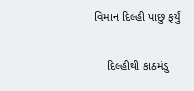વિમાન દિલ્હી પાછુ ફર્યું

    દિલ્હીથી કાઠમંડુ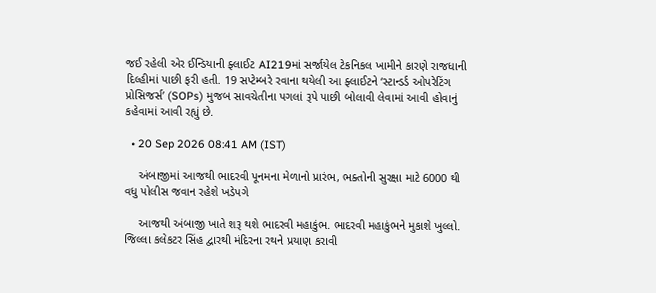જઈ રહેલી એર ઈન્ડિયાની ફ્લાઈટ AI219માં સર્જાયેલ ટેકનિકલ ખામીને કારણે રાજધાની દિલ્હીમાં પાછી ફરી હતી. 19 સપ્ટેમ્બરે રવાના થયેલી આ ફ્લાઈટને ‘સ્ટાન્ડર્ડ ઓપરેટિંગ પ્રોસિજર્સ’ (SOPs) મુજબ સાવચેતીના પગલાં રૂપે પાછી બોલાવી લેવામાં આવી હોવાનું કહેવામાં આવી રહ્યું છે.

  • 20 Sep 2026 08:41 AM (IST)

    અંબાજીમાં આજથી ભાદરવી પૂનમના મેળાનો પ્રારંભ, ભક્તોની સુરક્ષા માટે 6000 થી વધુ પોલીસ જવાન રહેશે ખડેપગે

    આજથી અંબાજી ખાતે શરૂ થશે ભાદરવી મહાકુંભ. ભાદરવી મહાકુંભને મુકાશે ખુલ્લો. જિલ્લા કલેકટર સિંહ દ્વારથી મંદિરના રથને પ્રયાણ કરાવી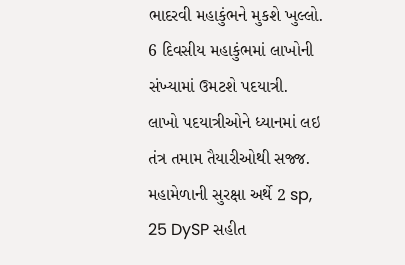ભાદરવી મહાકુંભને મુકશે ખુલ્લો. 6 દિવસીય મહાકુંભમાં લાખોની સંખ્યામાં ઉમટશે પદયાત્રી. લાખો પદયાત્રીઓને ધ્યાનમાં લઇ તંત્ર તમામ તૈયારીઓથી સજ્જ. મહામેળાની સુરક્ષા અર્થે 2 sp, 25 DySP સહીત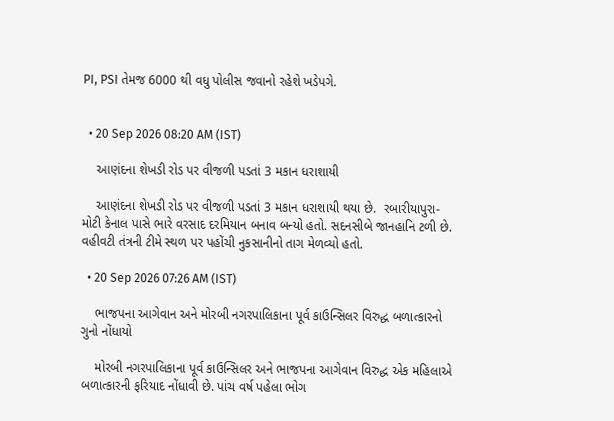PI, PSI તેમજ 6000 થી વધુ પોલીસ જવાનો રહેશે ખડેપગે.


  • 20 Sep 2026 08:20 AM (IST)

    આણંદના શેખડી રોડ પર વીજળી પડતાં 3 મકાન ધરાશાયી

    આણંદના શેખડી રોડ પર વીજળી પડતાં 3 મકાન ધરાશાયી થયા છે.  રબારીયાપુરા-મોટી કેનાલ પાસે ભારે વરસાદ દરમિયાન બનાવ બન્યો હતો. સદનસીબે જાનહાનિ ટળી છે. વહીવટી તંત્રની ટીમે સ્થળ પર પહોંચી નુકસાનીનો તાગ મેળવ્યો હતો.

  • 20 Sep 2026 07:26 AM (IST)

    ભાજપના આગેવાન અને મોરબી નગરપાલિકાના પૂર્વ કાઉન્સિલર વિરુદ્ધ બળાત્કારનો ગુનો નોંધાયો

    મોરબી નગરપાલિકાના પૂર્વ કાઉન્સિલર અને ભાજપના આગેવાન વિરુદ્ધ એક મહિલાએ બળાત્કારની ફરિયાદ નોંધાવી છે. પાંચ વર્ષ પહેલા ભોગ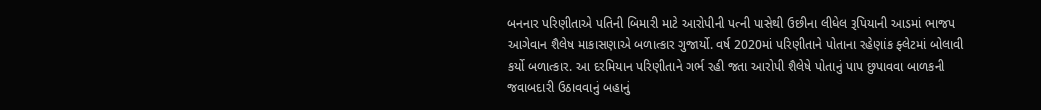બનનાર પરિણીતાએ પતિની બિમારી માટે આરોપીની પત્ની પાસેથી ઉછીના લીધેલ રૂપિયાની આડમાં ભાજપ આગેવાન શૈલેષ માકાસણાએ બળાત્કાર ગુજાર્યો. વર્ષ 2020માં પરિણીતાને પોતાના રહેણાંક ફ્લેટમાં બોલાવી કર્યો બળાત્કાર. આ દરમિયાન પરિણીતાને ગર્ભ રહી જતા આરોપી શૈલેષે પોતાનું પાપ છુપાવવા બાળકની જવાબદારી ઉઠાવવાનું બહાનું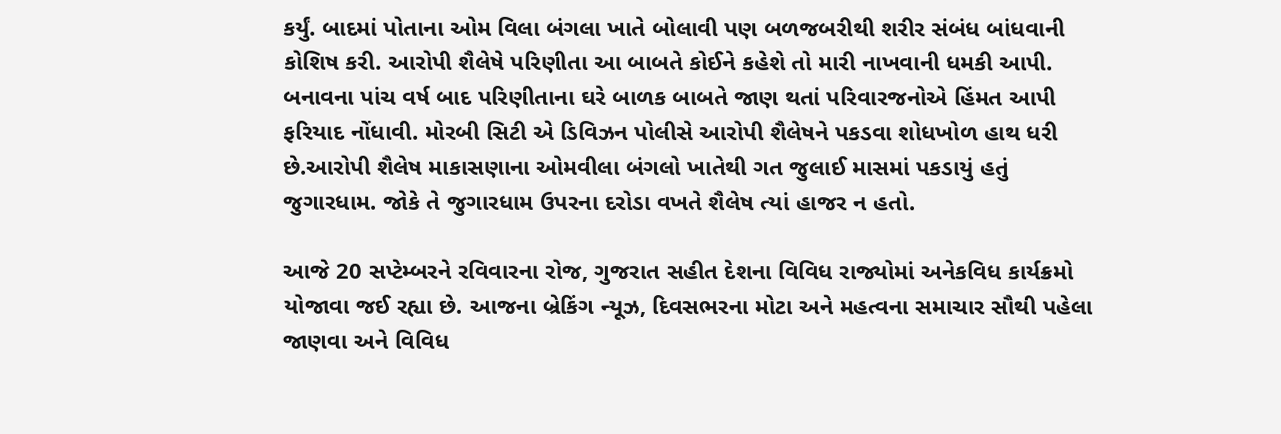કર્યું. બાદમાં પોતાના ઓમ વિલા બંગલા ખાતે બોલાવી પણ બળજબરીથી શરીર સંબંધ બાંધવાની કોશિષ કરી. આરોપી શૈલેષે પરિણીતા આ બાબતે કોઈને કહેશે તો મારી નાખવાની ધમકી આપી. બનાવના પાંચ વર્ષ બાદ પરિણીતાના ઘરે બાળક બાબતે જાણ થતાં પરિવારજનોએ હિંમત આપી ફરિયાદ નોંધાવી. મોરબી સિટી એ ડિવિઝન પોલીસે આરોપી શૈલેષને પકડવા શોધખોળ હાથ ધરી છે.આરોપી શૈલેષ માકાસણાના ઓમવીલા બંગલો ખાતેથી ગત જુલાઈ માસમાં પકડાયું હતું જુગારધામ. જોકે તે જુગારધામ ઉપરના દરોડા વખતે શૈલેષ ત્યાં હાજર ન હતો.

આજે 20 સપ્ટેમ્બરને રવિવારના રોજ, ગુજરાત સહીત દેશના વિવિધ રાજ્યોમાં અનેકવિધ કાર્યક્રમો યોજાવા જઈ રહ્યા છે. આજના બ્રેકિંગ ન્યૂઝ, દિવસભરના મોટા અને મહત્વના સમાચાર સૌથી પહેલા જાણવા અને વિવિધ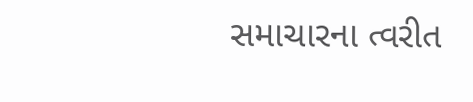સમાચારના ત્વરીત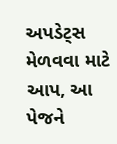અપડેટ્સ મેળવવા માટે આપ, આ પેજને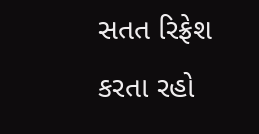સતત રિફ્રેશ કરતા રહો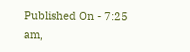Published On - 7:25 am,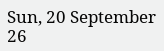Sun, 20 September 26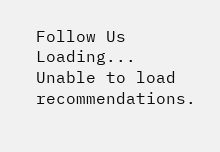Follow Us
Loading...
Unable to load recommendations.